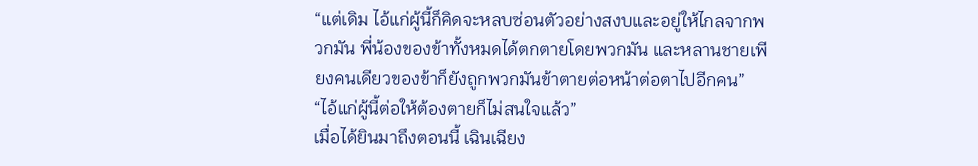“แต่เดิม ไอ้แก่ผู้นี้ก็คิดจะหลบซ่อนตัวอย่างสงบและอยู่ให้ไกลจากพวกมัน พี่น้องของข้าทั้งหมดได้ตกตายโดยพวกมัน และหลานชายเพียงคนเดียวของข้าก็ยังถูกพวกมันข้าตายต่อหน้าต่อตาไปอีกคน”
“ไอ้แก่ผู้นี้ต่อให้ต้องตายก็ไม่สนใจแล้ว”
เมื่อได้ยินมาถึงตอนนี้ เฉินเฉียง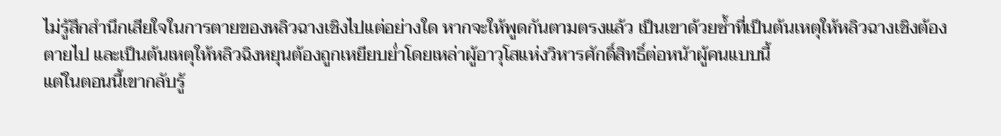ไม่รู้สึกสำนึกเสียใจในการตายของหลิวฉางเชิงไปแต่อย่างใด หากจะให้พูดกันตามตรงแล้ว เป็นเขาด้วยซ้ำที่เป็นต้นเหตุให้หลิวฉางเชิงต้องตายไป และเป็นต้นเหตุให้หลิวฉิงหยุนต้องถูกเหยียบย่ำโดยเหล่าผู้อาวุโสแห่งวิหารศักดิ์สิทธิ์ต่อหน้าผู้คนแบบนี้
แต่ในตอนนี้เขากลับรู้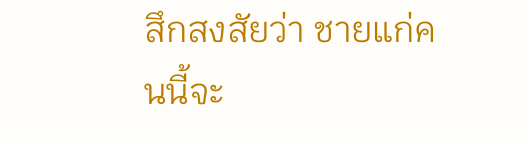สึกสงสัยว่า ชายแก่คนนี้จะ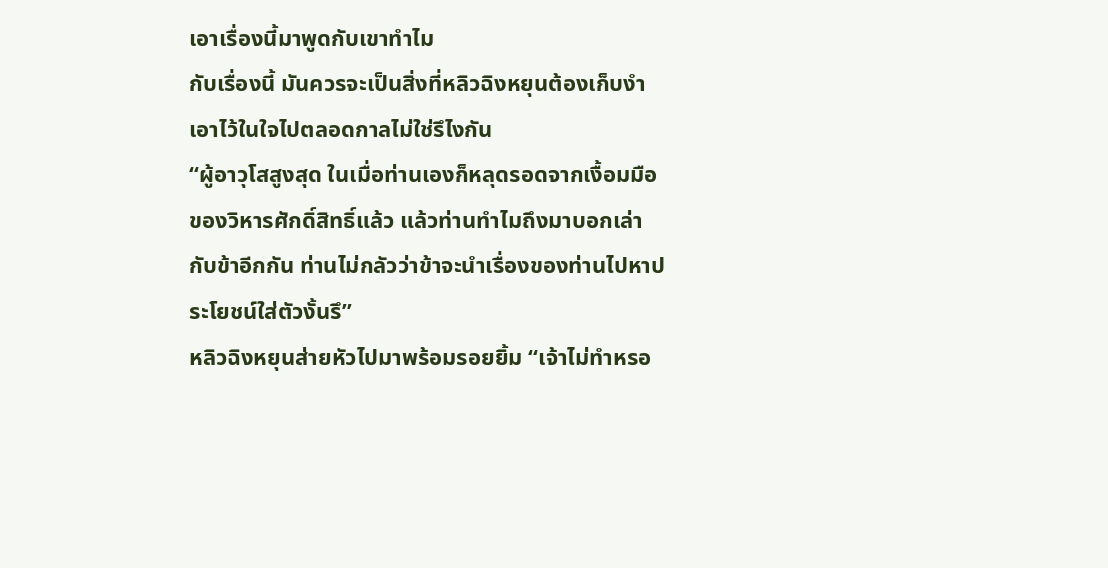เอาเรื่องนี้มาพูดกับเขาทำไม
กับเรื่องนี้ มันควรจะเป็นสิ่งที่หลิวฉิงหยุนต้องเก็บงำเอาไว้ในใจไปตลอดกาลไม่ใช่รึไงกัน
“ผู้อาวุโสสูงสุด ในเมื่อท่านเองก็หลุดรอดจากเงื้อมมือของวิหารศักดิ์สิทธิ์แล้ว แล้วท่านทำไมถึงมาบอกเล่ากับข้าอีกกัน ท่านไม่กลัวว่าข้าจะนำเรื่องของท่านไปหาประโยชน์ใส่ตัวงั้นรึ”
หลิวฉิงหยุนส่ายหัวไปมาพร้อมรอยยิ้ม “เจ้าไม่ทำหรอ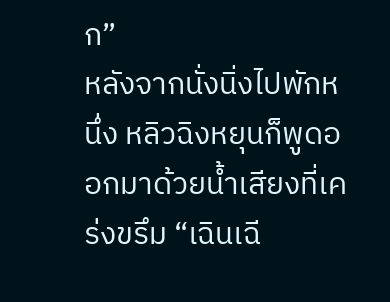ก”
หลังจากนั่งนิ่งไปพักหนึ่ง หลิวฉิงหยุนก็พูดออกมาด้วยน้ำเสียงที่เคร่งขรึม “เฉินเฉี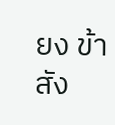ยง ข้าสัง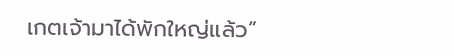เกตเจ้ามาได้พักใหญ่แล้ว”